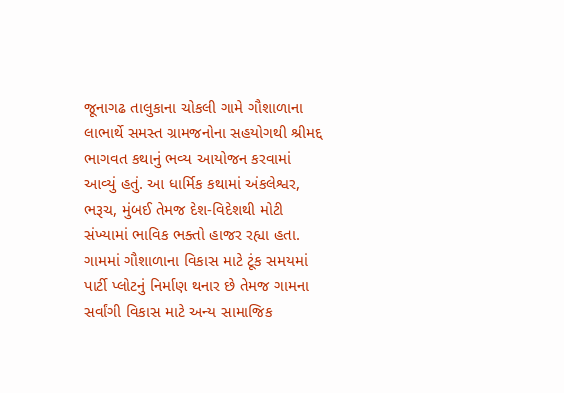જૂનાગઢ તાલુકાના ચોકલી ગામે ગૌશાળાના લાભાર્થે સમસ્ત ગ્રામજનોના સહયોગથી શ્રીમદ્દ ભાગવત કથાનું ભવ્ય આયોજન કરવામાં આવ્યું હતું. આ ધાર્મિક કથામાં અંકલેશ્વર, ભરૂચ, મુંબઈ તેમજ દેશ-વિદેશથી મોટી સંખ્યામાં ભાવિક ભક્તો હાજર રહ્યા હતા. ગામમાં ગૌશાળાના વિકાસ માટે ટૂંક સમયમાં પાર્ટી પ્લોટનું નિર્માણ થનાર છે તેમજ ગામના સર્વાંગી વિકાસ માટે અન્ય સામાજિક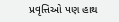પ્રવૃત્તિઓ પણ હાથ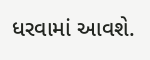ધરવામાં આવશે.